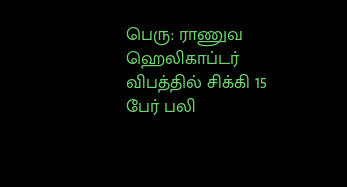பெரு: ராணுவ ஹெலிகாப்டர் விபத்தில் சிக்கி 15 பேர் பலி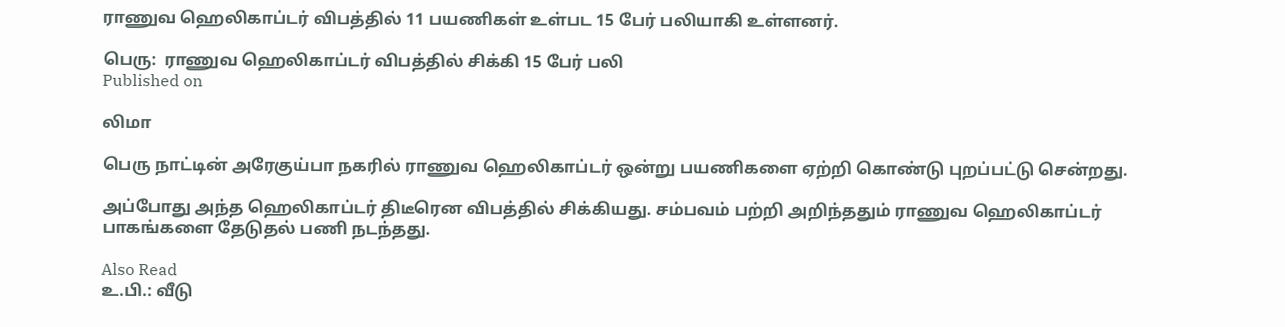ராணுவ ஹெலிகாப்டர் விபத்தில் 11 பயணிகள் உள்பட 15 பேர் பலியாகி உள்ளனர்.

பெரு:  ராணுவ ஹெலிகாப்டர் விபத்தில் சிக்கி 15 பேர் பலி
Published on

லிமா

பெரு நாட்டின் அரேகுய்பா நகரில் ராணுவ ஹெலிகாப்டர் ஒன்று பயணிகளை ஏற்றி கொண்டு புறப்பட்டு சென்றது.

அப்போது அந்த ஹெலிகாப்டர் திடீரென விபத்தில் சிக்கியது. சம்பவம் பற்றி அறிந்ததும் ராணுவ ஹெலிகாப்டர் பாகங்களை தேடுதல் பணி நடந்தது.

Also Read
உ.பி.: வீடு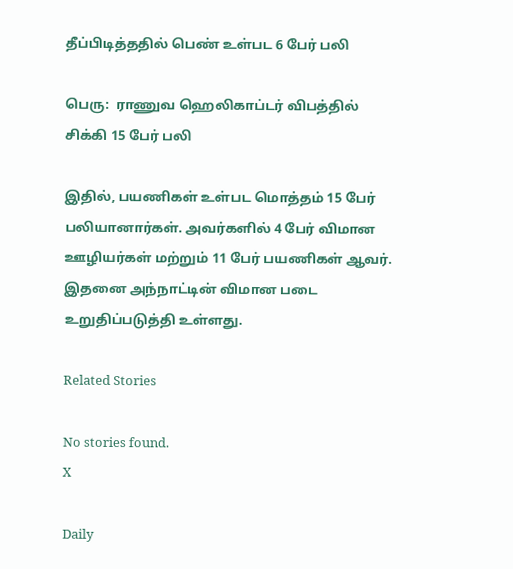தீப்பிடித்ததில் பெண் உள்பட 6 பேர் பலி

பெரு:  ராணுவ ஹெலிகாப்டர் விபத்தில் சிக்கி 15 பேர் பலி

இதில், பயணிகள் உள்பட மொத்தம் 15 பேர் பலியானார்கள். அவர்களில் 4 பேர் விமான ஊழியர்கள் மற்றும் 11 பேர் பயணிகள் ஆவர். இதனை அந்நாட்டின் விமான படை உறுதிப்படுத்தி உள்ளது.

Related Stories

No stories found.
X

Daily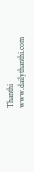Thanthi
www.dailythanthi.com